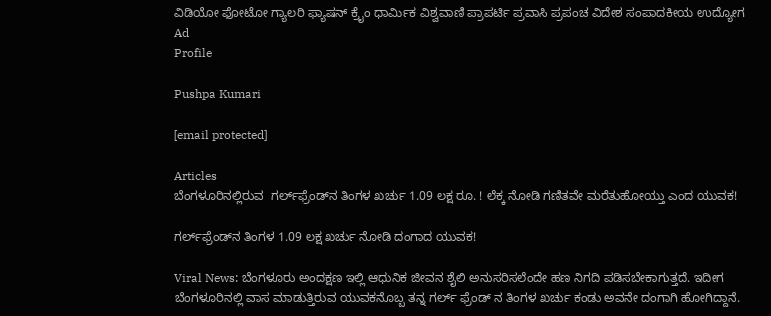ವಿಡಿಯೋ ಫೋಟೋ ಗ್ಯಾಲರಿ ಫ್ಯಾಷನ್ ಕ್ರೈಂ ಧಾರ್ಮಿಕ ವಿಶ್ವವಾಣಿ ಪ್ರಾಪರ್ಟಿ ಪ್ರವಾಸಿ ಪ್ರಪಂಚ ವಿದೇಶ ಸಂಪಾದಕೀಯ ಉದ್ಯೋಗ
Ad
Profile

Pushpa Kumari

[email protected]

Articles
ಬೆಂಗಳೂರಿನಲ್ಲಿರುವ  ಗರ್ಲ್‌ಫ್ರೆಂಡ್‌ನ ತಿಂಗಳ ಖರ್ಚು 1.09 ಲಕ್ಷ ರೂ. ! ಲೆಕ್ಕ ನೋಡಿ ಗಣಿತವೇ ಮರೆತುಹೋಯ್ತು ಎಂದ ಯುವಕ!

ಗರ್ಲ್‌ಫ್ರೆಂಡ್‌ನ ತಿಂಗಳ 1.09 ಲಕ್ಷ ಖರ್ಚು ನೋಡಿ ದಂಗಾದ ಯುವಕ!

Viral News: ಬೆಂಗಳೂರು ಅಂದಕ್ಷಣ ಇಲ್ಲಿ ಆಧುನಿಕ ಜೀವನ ಶೈಲಿ ಅನುಸರಿಸಲೆಂದೇ ಹಣ ನಿಗದಿ ಪಡಿಸಬೇಕಾಗುತ್ತದೆ. ಇದೀಗ ಬೆಂಗಳೂರಿನಲ್ಲಿ ವಾಸ ಮಾಡುತ್ತಿರುವ ಯುವಕನೊಬ್ಬ ತನ್ನ ಗರ್ಲ್ ಫ್ರೆಂಡ್ ನ ತಿಂಗಳ ಖರ್ಚು ಕಂಡು ಅವನೇ ದಂಗಾಗಿ ಹೋಗಿದ್ದಾನೆ.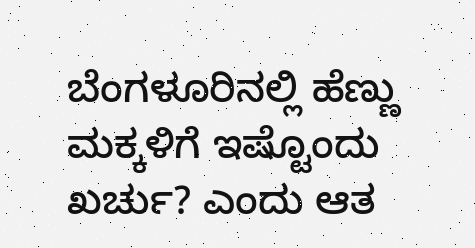ಬೆಂಗಳೂರಿನಲ್ಲಿ ಹೆಣ್ಣು ಮಕ್ಕಳಿಗೆ ಇಷ್ಟೊಂದು ಖರ್ಚು? ಎಂದು ಆತ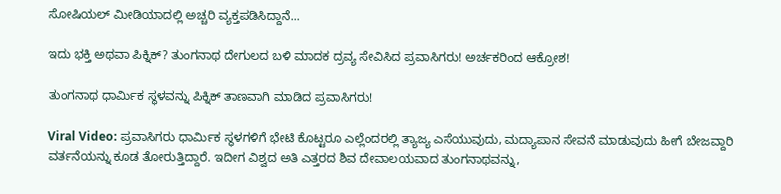ಸೋಷಿಯಲ್ ಮೀಡಿಯಾದಲ್ಲಿ ಅಚ್ಚರಿ ವ್ಯಕ್ತಪಡಿಸಿದ್ದಾನೆ...

ಇದು ಭಕ್ತಿ ಅಥವಾ ಪಿಕ್ನಿಕ್? ತುಂಗನಾಥ ದೇಗುಲದ ಬಳಿ ಮಾದಕ ದ್ರವ್ಯ ಸೇವಿಸಿದ ಪ್ರವಾಸಿಗರು! ಅರ್ಚಕರಿಂದ ಆಕ್ರೋಶ!

ತುಂಗನಾಥ ಧಾರ್ಮಿಕ ಸ್ಥಳವನ್ನು ಪಿಕ್ನಿಕ್ ತಾಣವಾಗಿ ಮಾಡಿದ ಪ್ರವಾಸಿಗರು!

Viral Video: ಪ್ರವಾಸಿಗರು ಧಾರ್ಮಿಕ ಸ್ಥಳಗಳಿಗೆ ಭೇಟಿ ಕೊಟ್ಟರೂ ಎಲ್ಲೆಂದರಲ್ಲಿ ತ್ಯಾಜ್ಯ ಎಸೆಯುವುದು, ಮದ್ಯಾಪಾನ ಸೇವನೆ ಮಾಡುವುದು ಹೀಗೆ ಬೇಜವ್ದಾರಿ ವರ್ತನೆಯನ್ನು ಕೂಡ ತೋರುತ್ತಿದ್ದಾರೆ. ಇದೀಗ ವಿಶ್ವದ ಅತಿ ಎತ್ತರದ ಶಿವ ದೇವಾಲಯವಾದ ತುಂಗನಾಥವನ್ನು,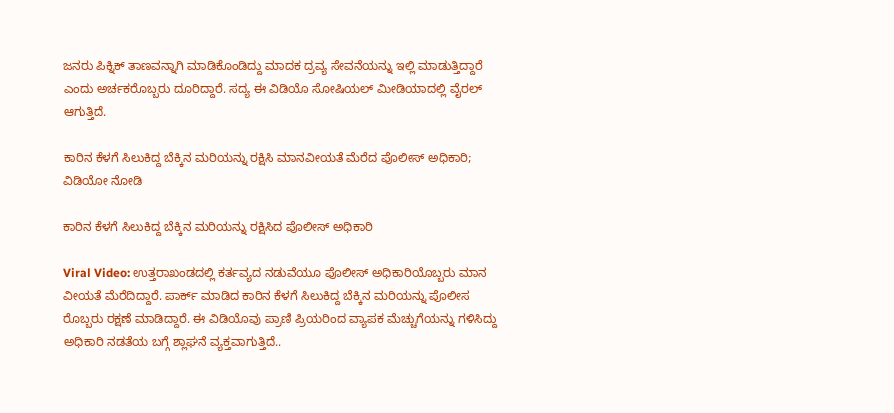ಜನರು ಪಿಕ್ನಿಕ್ ತಾಣವನ್ನಾಗಿ ಮಾಡಿಕೊಂಡಿದ್ದು ಮಾದಕ ದ್ರವ್ಯ ಸೇವನೆಯನ್ನು ಇಲ್ಲಿ ಮಾಡುತ್ತಿದ್ದಾರೆ ಎಂದು ಅರ್ಚಕರೊಬ್ಬರು ದೂರಿದ್ದಾರೆ. ಸದ್ಯ ಈ ವಿಡಿಯೊ ಸೋಷಿಯಲ್ ಮೀಡಿಯಾದಲ್ಲಿ ವೈರಲ್ ಆಗುತ್ತಿದೆ.

ಕಾರಿನ ಕೆಳಗೆ ಸಿಲುಕಿದ್ದ ಬೆಕ್ಕಿನ ಮರಿಯನ್ನು ರಕ್ಷಿಸಿ ಮಾನವೀಯತೆ ಮೆರೆದ ಪೊಲೀಸ್‌ ಅಧಿಕಾರಿ; ವಿಡಿಯೋ ನೋಡಿ

ಕಾರಿನ ಕೆಳಗೆ ಸಿಲುಕಿದ್ದ ಬೆಕ್ಕಿನ ಮರಿಯನ್ನು ರಕ್ಷಿಸಿದ ಪೊಲೀಸ್ ಅಧಿಕಾರಿ

Viral Video: ಉತ್ತರಾಖಂಡದಲ್ಲಿ ಕರ್ತವ್ಯದ ನಡುವೆಯೂ ಪೊಲೀಸ್ ಅಧಿಕಾರಿಯೊಬ್ಬರು ಮಾನ ವೀಯತೆ ಮೆರೆದಿದ್ದಾರೆ. ಪಾರ್ಕ್ ಮಾಡಿದ ಕಾರಿನ ಕೆಳಗೆ ಸಿಲುಕಿದ್ದ ಬೆಕ್ಕಿನ ಮರಿಯನ್ನು ಪೊಲೀಸ ರೊಬ್ಬರು ರಕ್ಷಣೆ ಮಾಡಿದ್ದಾರೆ. ಈ ವಿಡಿಯೊವು ಪ್ರಾಣಿ ಪ್ರಿಯರಿಂದ ವ್ಯಾಪಕ ಮೆಚ್ಚುಗೆಯನ್ನು ಗಳಿಸಿದ್ದು ಅಧಿಕಾರಿ ನಡತೆಯ ಬಗ್ಗೆ ಶ್ಲಾಘನೆ ವ್ಯಕ್ತವಾಗುತ್ತಿದೆ..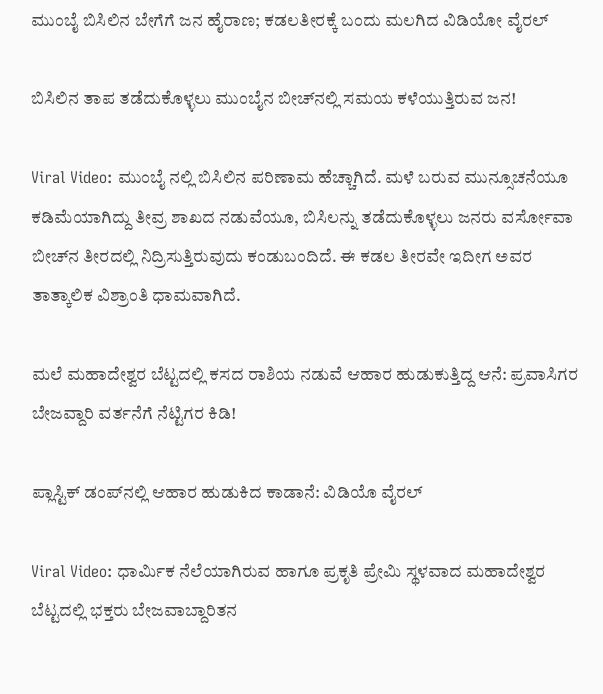ಮುಂಬೈ ಬಿಸಿಲಿನ ಬೇಗೆಗೆ ಜನ ಹೈರಾಣ; ಕಡಲತೀರಕ್ಕೆ ಬಂದು ಮಲಗಿದ ವಿಡಿಯೋ ವೈರಲ್‌

ಬಿಸಿಲಿನ ತಾಪ ತಡೆದುಕೊಳ್ಳಲು ಮುಂಬೈನ ಬೀಚ್‌ನಲ್ಲಿ ಸಮಯ ಕಳೆಯುತ್ತಿರುವ ಜನ!

Viral Video: ಮುಂಬೈ ನಲ್ಲಿ ಬಿಸಿಲಿನ ಪರಿಣಾಮ ಹೆಚ್ಚಾಗಿದೆ. ಮಳೆ ಬರುವ ಮುನ್ಸೂಚನೆಯೂ ಕಡಿಮೆಯಾಗಿದ್ದು ತೀವ್ರ ಶಾಖದ ನಡುವೆಯೂ, ಬಿಸಿಲನ್ನು ತಡೆದುಕೊಳ್ಳಲು ಜನರು ವರ್ಸೋವಾ ಬೀಚ್‌ನ ತೀರದಲ್ಲಿ ನಿದ್ರಿಸುತ್ತಿರುವುದು ಕಂಡುಬಂದಿದೆ. ಈ ಕಡಲ ತೀರವೇ ಇದೀಗ ಅವರ ತಾತ್ಕಾಲಿಕ ವಿಶ್ರಾಂತಿ ಧಾಮವಾಗಿದೆ.

ಮಲೆ ಮಹಾದೇಶ್ವರ ಬೆಟ್ಟದಲ್ಲಿ ಕಸದ ರಾಶಿಯ ನಡುವೆ ಆಹಾರ ಹುಡುಕುತ್ತಿದ್ದ ಆನೆ: ಪ್ರವಾಸಿಗರ ಬೇಜವ್ದಾರಿ ವರ್ತನೆಗೆ ನೆಟ್ಟಿಗರ ಕಿಡಿ!

ಪ್ಲಾಸ್ಟಿಕ್ ಡಂಪ್‌ನಲ್ಲಿ ಆಹಾರ ಹುಡುಕಿದ ಕಾಡಾನೆ: ವಿಡಿಯೊ ವೈರಲ್

Viral Video: ಧಾರ್ಮಿಕ ನೆಲೆಯಾಗಿರುವ ಹಾಗೂ ಪ್ರಕೃತಿ ಪ್ರೇಮಿ ಸ್ಥಳವಾದ ಮಹಾದೇಶ್ವರ ಬೆಟ್ಟದಲ್ಲಿ ಭಕ್ತರು ಬೇಜವಾಬ್ದಾರಿತನ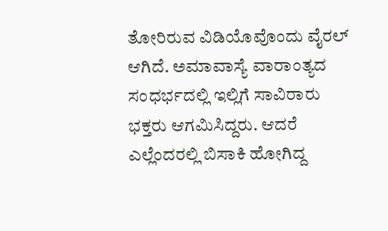ತೋರಿರುವ ವಿಡಿಯೊವೊಂದು ವೈರಲ್ ಆಗಿದೆ. ಅಮಾವಾಸ್ಯೆ ವಾರಾಂತ್ಯದ ಸಂಧರ್ಭದಲ್ಲಿ ಇಲ್ಲಿಗೆ ಸಾವಿರಾರು ಭಕ್ತರು ಆಗಮಿಸಿದ್ದರು. ಆದರೆ ಎಲ್ಲೆಂದರಲ್ಲಿ ಬಿಸಾಕಿ ಹೋಗಿದ್ದ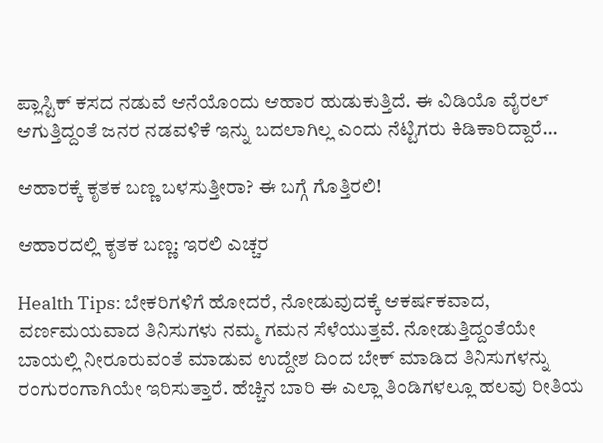ಪ್ಲಾಸ್ಟಿಕ್ ಕಸದ ನಡುವೆ ಆನೆಯೊಂದು ಆಹಾರ ಹುಡುಕುತ್ತಿದೆ. ಈ ವಿಡಿಯೊ ವೈರಲ್ ಆಗುತ್ತಿದ್ದಂತೆ ಜನರ ನಡವಳಿಕೆ ಇನ್ನು ಬದಲಾಗಿಲ್ಲ ಎಂದು ನೆಟ್ಟಿಗರು ಕಿಡಿಕಾರಿದ್ದಾರೆ...

ಆಹಾರಕ್ಕೆ ಕೃತಕ ಬಣ್ಣ ಬಳಸುತ್ತೀರಾ? ಈ ಬಗ್ಗೆ ಗೊತ್ತಿರಲಿ!

ಆಹಾರದಲ್ಲಿ ಕೃತಕ ಬಣ್ಣ: ಇರಲಿ ಎಚ್ಚರ

Health Tips: ಬೇಕರಿಗಳಿಗೆ ಹೋದರೆ, ನೋಡುವುದಕ್ಕೆ ಆಕರ್ಷಕವಾದ, ವರ್ಣಮಯವಾದ ತಿನಿಸುಗಳು ನಮ್ಮ ಗಮನ ಸೆಳೆಯುತ್ತವೆ. ನೋಡುತ್ತಿದ್ದಂತೆಯೇ ಬಾಯಲ್ಲಿ ನೀರೂರುವಂತೆ ಮಾಡುವ ಉದ್ದೇಶ ದಿಂದ ಬೇಕ್‌ ಮಾಡಿದ ತಿನಿಸುಗಳನ್ನು ರಂಗುರಂಗಾಗಿಯೇ ಇರಿಸುತ್ತಾರೆ. ಹೆಚ್ಚಿನ ಬಾರಿ ಈ ಎಲ್ಲಾ ತಿಂಡಿಗಳಲ್ಲೂ ಹಲವು ರೀತಿಯ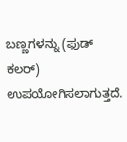ಬಣ್ಣಗಳನ್ನು (ಫುಡ್‌ ಕಲರ್‌) ಉಪಯೋಗಿಸಲಾಗುತ್ತದೆ.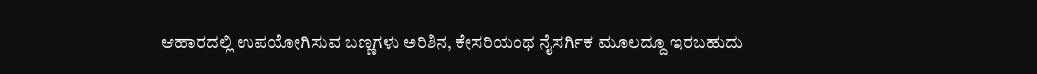ಆಹಾರದಲ್ಲಿ ಉಪಯೋಗಿಸುವ ಬಣ್ಣಗಳು ಅರಿಶಿನ, ಕೇಸರಿಯಂಥ ನೈಸರ್ಗಿಕ ಮೂಲದ್ದೂ ಇರಬಹುದು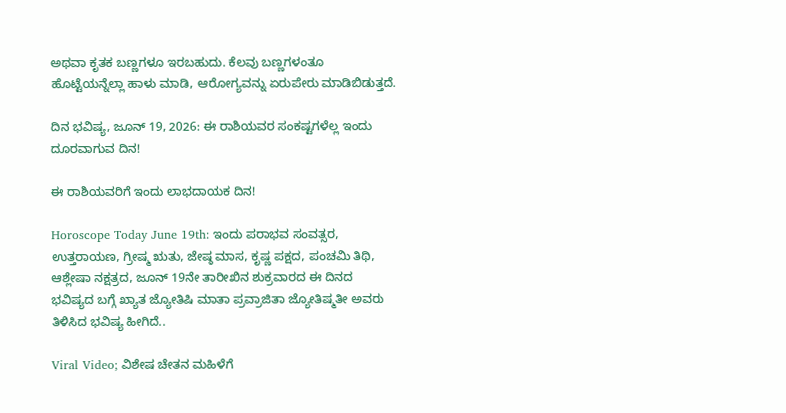ಅಥವಾ ಕೃತಕ ಬಣ್ಣಗಳೂ ಇರಬಹುದು. ಕೆಲವು ಬಣ್ಣಗಳಂತೂ ಹೊಟ್ಟೆಯನ್ನೆಲ್ಲಾ ಹಾಳು ಮಾಡಿ, ಆರೋಗ್ಯವನ್ನು ಏರುಪೇರು ಮಾಡಿಬಿಡುತ್ತದೆ.

ದಿನ ಭವಿಷ್ಯ, ಜೂನ್ 19, 2026: ಈ ರಾಶಿಯವರ ಸಂಕಷ್ಟಗಳೆಲ್ಲ ಇಂದು ದೂರವಾಗುವ ದಿನ!

ಈ ರಾಶಿಯವರಿಗೆ ಇಂದು ಲಾಭದಾಯಕ ದಿನ!

Horoscope Today June 19th: ಇಂದು ಪರಾಭವ ಸಂವತ್ಸರ, ಉತ್ತರಾಯಣ, ಗ್ರೀಷ್ಮ ಋತು, ಜೇಷ್ಠ ಮಾಸ, ಕೃಷ್ಣ ಪಕ್ಷದ, ಪಂಚಮಿ ತಿಥಿ, ಆಶ್ಲೇಷಾ ನಕ್ಷತ್ರದ, ಜೂನ್ 19ನೇ ತಾರೀಖಿನ ಶುಕ್ರವಾರದ ಈ ದಿನದ ಭವಿಷ್ಯದ ಬಗ್ಗೆ ಖ್ಯಾತ ಜ್ಯೋತಿಷಿ ಮಾತಾ ಪ್ರವ್ರಾಜಿತಾ ಜ್ಯೋತಿಷ್ಮತೀ ಅವರು ತಿಳಿಸಿದ ಭವಿಷ್ಯ ಹೀಗಿದೆ..

Viral Video; ವಿಶೇಷ ಚೇತನ ಮಹಿಳೆಗೆ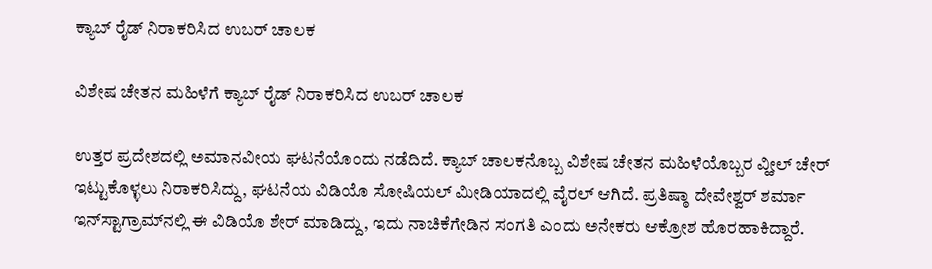ಕ್ಯಾಬ್ ರೈಡ್ ನಿರಾಕರಿಸಿದ ಉಬರ್ ಚಾಲಕ

ವಿಶೇಷ ಚೇತನ ಮಹಿಳೆಗೆ ಕ್ಯಾಬ್ ರೈಡ್ ನಿರಾಕರಿಸಿದ ಉಬರ್ ಚಾಲಕ

ಉತ್ತರ ಪ್ರದೇಶದಲ್ಲಿ ಅಮಾನವೀಯ ಘಟನೆಯೊಂದು ನಡೆದಿದೆ. ಕ್ಯಾಬ್ ಚಾಲಕನೊಬ್ಬ ವಿಶೇಷ ಚೇತನ ಮಹಿಳೆಯೊಬ್ಬರ ವ್ಹೀಲ್‌ ಚೇರ್ ಇಟ್ಟುಕೊಳ್ಳಲು ನಿರಾಕರಿಸಿದ್ದು, ಘಟನೆಯ ವಿಡಿಯೊ ಸೋಷಿಯಲ್ ಮೀಡಿಯಾದಲ್ಲಿ ವೈರಲ್ ಆಗಿದೆ. ಪ್ರತಿಷ್ಠಾ ದೇವೇಶ್ವರ್ ಶರ್ಮಾ ಇನ್‌ಸ್ಟಾಗ್ರಾಮ್‌ನಲ್ಲಿ ಈ ವಿಡಿಯೊ ಶೇರ್ ಮಾಡಿದ್ದು, ಇದು ನಾಚಿಕೆಗೇಡಿನ ಸಂಗತಿ ಎಂದು ಅನೇಕರು ಆಕ್ರೋಶ ಹೊರಹಾಕಿದ್ದಾರೆ.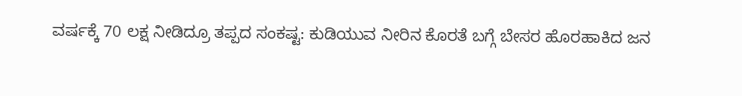ವರ್ಷಕ್ಕೆ 70 ಲಕ್ಷ ನೀಡಿದ್ರೂ ತಪ್ಪದ ಸಂಕಷ್ಟ: ಕುಡಿಯುವ ನೀರಿನ‌ ಕೊರತೆ ಬಗ್ಗೆ ಬೇಸರ ಹೊರಹಾಕಿದ ಜನ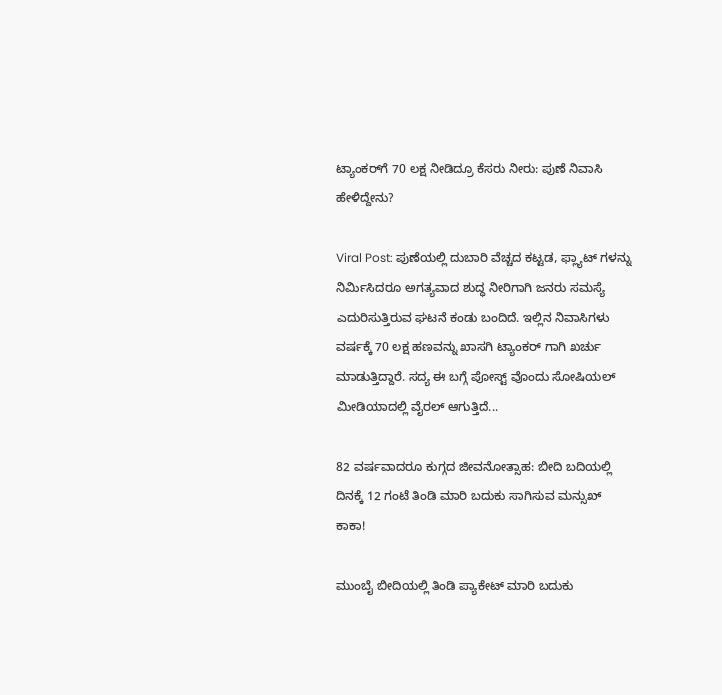ಟ್ಯಾಂಕರ್‌ಗೆ 70 ಲಕ್ಷ ನೀಡಿದ್ರೂ ಕೆಸರು ನೀರು: ಪುಣೆ ನಿವಾಸಿ ಹೇಳಿದ್ದೇನು?

Viral Post: ಪುಣೆಯಲ್ಲಿ ದುಬಾರಿ ವೆಚ್ಚದ ಕಟ್ಟಡ, ಫ್ಲ್ಯಾಟ್ ಗಳನ್ನು ನಿರ್ಮಿಸಿದರೂ ಅಗತ್ಯವಾದ ಶುದ್ಧ ನೀರಿಗಾಗಿ ಜನರು ಸಮಸ್ಯೆ ಎದುರಿಸುತ್ತಿರುವ ಘಟನೆ ಕಂಡು ಬಂದಿದೆ. ಇಲ್ಲಿನ ನಿವಾಸಿಗಳು ವರ್ಷಕ್ಕೆ 70 ಲಕ್ಷ ಹಣವನ್ನು ಖಾಸಗಿ ಟ್ಯಾಂಕರ್ ಗಾಗಿ ಖರ್ಚು ಮಾಡುತ್ತಿದ್ದಾರೆ. ಸದ್ಯ ಈ ಬಗ್ಗೆ ಪೋಸ್ಟ್ ವೊಂದು ಸೋಷಿಯಲ್ ಮೀಡಿಯಾದಲ್ಲಿ ವೈರಲ್ ಆಗುತ್ತಿದೆ...

82 ವರ್ಷವಾದರೂ ಕುಗ್ಗದ ಜೀವನೋತ್ಸಾಹ: ಬೀದಿ ಬದಿಯಲ್ಲಿ ದಿನಕ್ಕೆ 12 ಗಂಟೆ ತಿಂಡಿ ಮಾರಿ ಬದುಕು ಸಾಗಿಸುವ ಮನ್ಸುಖ್ ಕಾಕಾ!

ಮುಂಬೈ ಬೀದಿಯಲ್ಲಿ ತಿಂಡಿ ಪ್ಯಾಕೇಟ್ ಮಾರಿ ಬದುಕು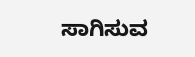ಸಾಗಿಸುವ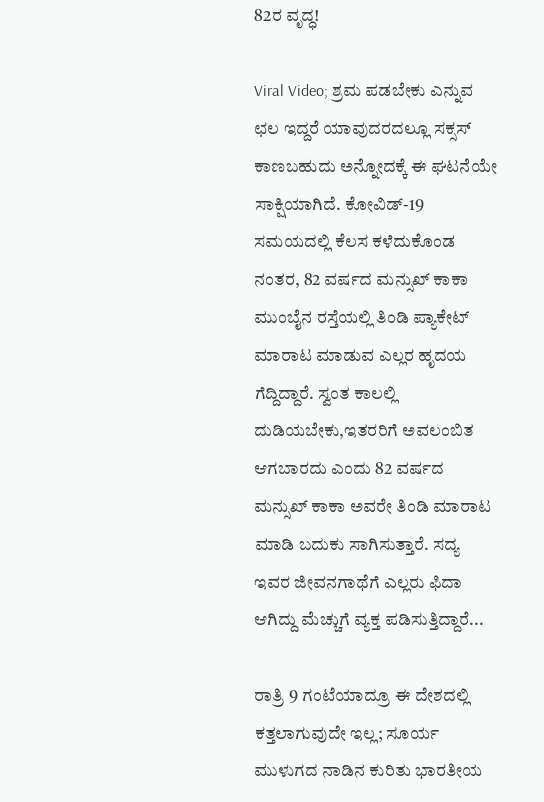82ರ ವೃದ್ಧ!

Viral Video; ಶ್ರಮ ಪಡಬೇಕು ಎನ್ನುವ ಛಲ ಇದ್ದರೆ ಯಾವುದರದಲ್ಲೂ ಸಕ್ಸಸ್ ಕಾಣಬಹುದು ಅನ್ನೋದಕ್ಕೆ ಈ ಘಟನೆಯೇ ಸಾಕ್ಷಿಯಾಗಿದೆ. ಕೋವಿಡ್-19 ಸಮಯದಲ್ಲಿ ಕೆಲಸ ಕಳೆದುಕೊಂಡ ನಂತರ, 82 ವರ್ಷದ ಮನ್ಸುಖ್ ಕಾಕಾ ಮುಂಬೈನ ರಸ್ತೆಯಲ್ಲಿ ತಿಂಡಿ ಪ್ಯಾಕೇಟ್ ಮಾರಾಟ ಮಾಡುವ ಎಲ್ಲರ ಹೃದಯ ಗೆದ್ದಿದ್ದಾರೆ. ಸ್ವಂತ ಕಾಲಲ್ಲಿ ದುಡಿಯಬೇಕು,ಇತರರಿಗೆ ಅವಲಂಬಿತ ಆಗಬಾರದು ಎಂದು 82 ವರ್ಷದ ಮನ್ಸುಖ್ ಕಾಕಾ ಅವರೇ ತಿಂಡಿ ಮಾರಾಟ ಮಾಡಿ ಬದುಕು ಸಾಗಿಸುತ್ತಾರೆ. ಸದ್ಯ ಇವರ ಜೀವನಗಾಥೆಗೆ ಎಲ್ಲರು ಫಿದಾ ಆಗಿದ್ದು ಮೆಚ್ಚುಗೆ ವ್ಯಕ್ತ ಪಡಿಸುತ್ತಿದ್ದಾರೆ...

ರಾತ್ರಿ 9 ಗಂಟೆಯಾದ್ರೂ ಈ ದೇಶದಲ್ಲಿ ಕತ್ತಲಾಗುವುದೇ ಇಲ್ಲ; ಸೂರ್ಯ ಮುಳುಗದ ನಾಡಿನ ಕುರಿತು ಭಾರತೀಯ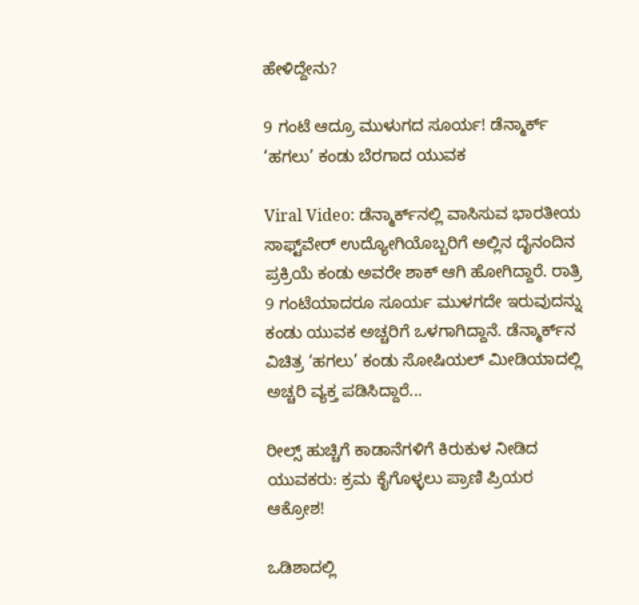ಹೇಳಿದ್ದೇನು?

9 ಗಂಟೆ ಆದ್ರೂ ಮುಳುಗದ ಸೂರ್ಯ! ಡೆನ್ಮಾರ್ಕ್ ‘ಹಗಲು’ ಕಂಡು ಬೆರಗಾದ ಯುವಕ

Viral Video: ಡೆನ್ಮಾರ್ಕ್‌ನಲ್ಲಿ ವಾಸಿಸುವ ಭಾರತೀಯ ಸಾಫ್ಟ್‌ವೇರ್ ಉದ್ಯೋಗಿಯೊಬ್ಬರಿಗೆ ಅಲ್ಲಿನ ದೈನಂದಿನ ಪ್ರಕ್ರಿಯೆ ಕಂಡು ಅವರೇ ಶಾಕ್ ಆಗಿ ಹೋಗಿದ್ದಾರೆ. ರಾತ್ರಿ 9 ಗಂಟೆಯಾದರೂ ಸೂರ್ಯ ಮುಳಗದೇ ಇರುವುದನ್ನು ಕಂಡು ಯುವಕ ಅಚ್ಚರಿಗೆ ಒಳಗಾಗಿದ್ದಾನೆ‌. ಡೆನ್ಮಾರ್ಕ್‌ನ ವಿಚಿತ್ರ ‘ಹಗಲು’ ಕಂಡು ಸೋಷಿಯಲ್ ಮೀಡಿಯಾದಲ್ಲಿ ಅಚ್ಚರಿ ವ್ಯಕ್ತ ಪಡಿಸಿದ್ದಾರೆ...

ರೀಲ್ಸ್‌ ಹುಚ್ಚಿಗೆ ಕಾಡಾನೆಗಳಿಗೆ ಕಿರುಕುಳ ನೀಡಿದ ಯುವಕರು: ಕ್ರಮ ಕೈಗೊಳ್ಳಲು ಪ್ರಾಣಿ ಪ್ರಿಯರ ಆಕ್ರೋಶ!

ಒಡಿಶಾದಲ್ಲಿ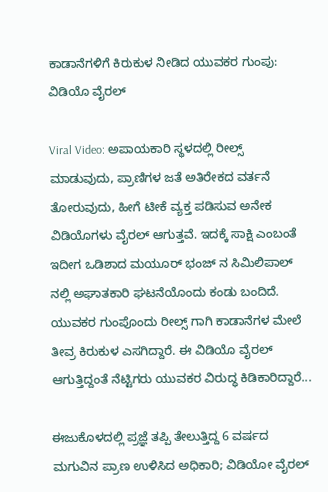ಕಾಡಾನೆಗಳಿಗೆ ಕಿರುಕುಳ ನೀಡಿದ ಯುವಕರ ಗುಂಪು: ವಿಡಿಯೊ ವೈರಲ್

Viral Video: ಅಪಾಯಕಾರಿ ಸ್ಥಳದಲ್ಲಿ ರೀಲ್ಸ್ ಮಾಡುವುದು, ಪ್ರಾಣಿಗಳ ಜತೆ ಅತಿರೇಕದ ವರ್ತನೆ ತೋರುವುದು, ಹೀಗೆ ಟೀಕೆ ವ್ಯಕ್ತ ಪಡಿಸುವ ಅನೇಕ ವಿಡಿಯೊಗಳು ವೈರಲ್ ಆಗುತ್ತವೆ. ಇದಕ್ಕೆ ಸಾಕ್ಷಿ ಎಂಬಂತೆ ಇದೀಗ ಒಡಿಶಾದ ಮಯೂರ್ ಭಂಜ್ ನ ಸಿಮಿಲಿಪಾಲ್ ನಲ್ಲಿ ಅಘಾತಕಾರಿ ಘಟನೆಯೊಂದು ಕಂಡು ಬಂದಿದೆ. ಯುವಕರ ಗುಂಪೊಂದು ರೀಲ್ಸ್ ಗಾಗಿ ಕಾಡಾನೆಗಳ ಮೇಲೆ ತೀವ್ರ ಕಿರುಕುಳ ಎಸಗಿದ್ದಾರೆ. ಈ ವಿಡಿಯೊ ವೈರಲ್ ಆಗುತ್ತಿದ್ದಂತೆ ನೆಟ್ಟಿಗರು ಯುವಕರ ವಿರುದ್ಧ ಕಿಡಿಕಾರಿದ್ದಾರೆ...

ಈಜುಕೊಳದಲ್ಲಿ ಪ್ರಜ್ಞೆ ತಪ್ಪಿ ತೇಲುತ್ತಿದ್ದ 6 ವರ್ಷದ ಮಗುವಿನ ಪ್ರಾಣ ಉಳಿಸಿದ ಅಧಿಕಾರಿ; ವಿಡಿಯೋ ವೈರಲ್‌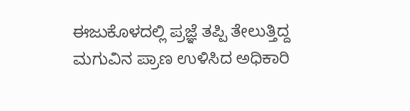ಈಜುಕೊಳದಲ್ಲಿ ಪ್ರಜ್ಞೆ ತಪ್ಪಿ ತೇಲುತ್ತಿದ್ದ ಮಗುವಿನ ಪ್ರಾಣ ಉಳಿಸಿದ ಅಧಿಕಾರಿ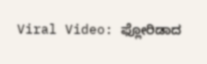Viral Video: ಫ್ಲೋರಿಡಾದ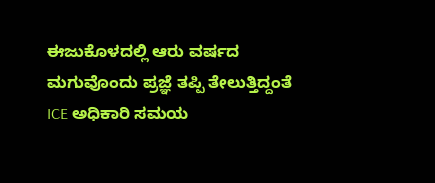ಈಜುಕೊಳದಲ್ಲಿ ಆರು ವರ್ಷದ ಮಗುವೊಂದು ಪ್ರಜ್ಞೆ ತಪ್ಪಿ ತೇಲುತ್ತಿದ್ದಂತೆ ICE ಅಧಿಕಾರಿ ಸಮಯ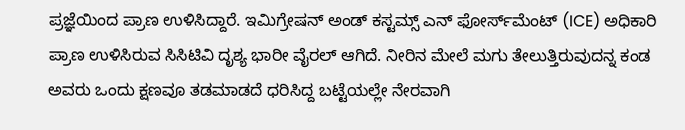ಪ್ರಜ್ಞೆಯಿಂದ ಪ್ರಾಣ ಉಳಿಸಿದ್ದಾರೆ. ಇಮಿಗ್ರೇಷನ್ ಅಂಡ್ ಕಸ್ಟಮ್ಸ್ ಎನ್‌ ಫೋರ್ಸ್‌ಮೆಂಟ್ (ICE) ಅಧಿಕಾರಿ ಪ್ರಾಣ ಉಳಿಸಿರುವ ಸಿಸಿಟಿವಿ ದೃಶ್ಯ ಭಾರೀ ವೈರಲ್ ಆಗಿದೆ. ನೀರಿನ ಮೇಲೆ ಮಗು ತೇಲುತ್ತಿರುವುದನ್ನ ಕಂಡ ಅವರು ಒಂದು ಕ್ಷಣವೂ ತಡಮಾಡದೆ ಧರಿಸಿದ್ದ ಬಟ್ಟೆಯಲ್ಲೇ ನೇರವಾಗಿ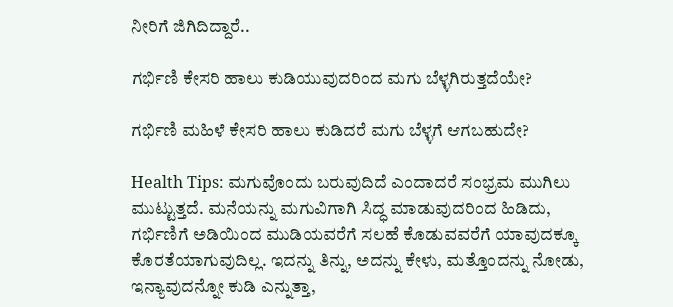ನೀರಿಗೆ ಜಿಗಿದಿದ್ದಾರೆ..

ಗರ್ಭಿಣಿ ಕೇಸರಿ ಹಾಲು ಕುಡಿಯುವುದರಿಂದ ಮಗು ಬೆಳ್ಳಗಿರುತ್ತದೆಯೇ?

ಗರ್ಭಿಣಿ ಮಹಿಳೆ ಕೇಸರಿ ಹಾಲು ಕುಡಿದರೆ ಮಗು ಬೆಳ್ಳಗೆ ಆಗಬಹುದೇ?

Health Tips: ಮಗುವೊಂದು ಬರುವುದಿದೆ ಎಂದಾದರೆ ಸಂಭ್ರಮ ಮುಗಿಲು ಮುಟ್ಟುತ್ತದೆ. ಮನೆಯನ್ನು ಮಗುವಿಗಾಗಿ ಸಿದ್ಧ ಮಾಡುವುದರಿಂದ ಹಿಡಿದು, ಗರ್ಭಿಣಿಗೆ ಅಡಿಯಿಂದ ಮುಡಿಯವರೆಗೆ ಸಲಹೆ ಕೊಡುವವರೆಗೆ ಯಾವುದಕ್ಕೂ ಕೊರತೆಯಾಗುವುದಿಲ್ಲ. ಇದನ್ನು ತಿನ್ನು, ಅದನ್ನು ಕೇಳು, ಮತ್ತೊಂದನ್ನು ನೋಡು, ಇನ್ಯಾವುದನ್ನೋ ಕುಡಿ ಎನ್ನುತ್ತಾ,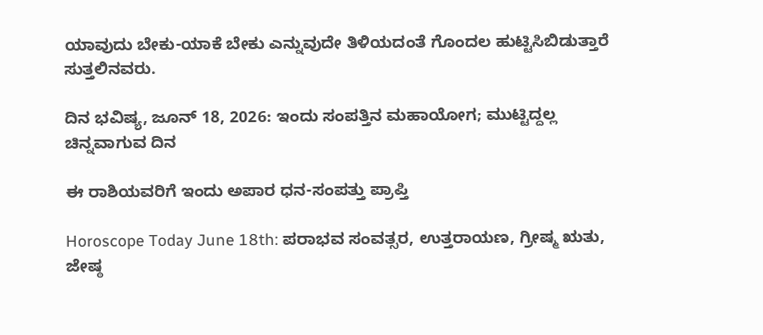ಯಾವುದು ಬೇಕು-ಯಾಕೆ ಬೇಕು ಎನ್ನುವುದೇ ತಿಳಿಯದಂತೆ ಗೊಂದಲ ಹುಟ್ಟಿಸಿಬಿಡುತ್ತಾರೆ ಸುತ್ತಲಿನವರು.

ದಿನ ಭವಿಷ್ಯ, ಜೂನ್ 18, 2026: ಇಂದು ಸಂಪತ್ತಿನ ಮಹಾಯೋಗ; ಮುಟ್ಟಿದ್ದಲ್ಲ ಚಿನ್ನವಾಗುವ ದಿನ

ಈ ರಾಶಿಯವರಿಗೆ ಇಂದು ಅಪಾರ ಧನ-ಸಂಪತ್ತು ಪ್ರಾಪ್ತಿ

Horoscope Today June 18th: ಪರಾಭವ ಸಂವತ್ಸರ, ಉತ್ತರಾಯಣ, ಗ್ರೀಷ್ಮ ಋತು, ಜೇಷ್ಠ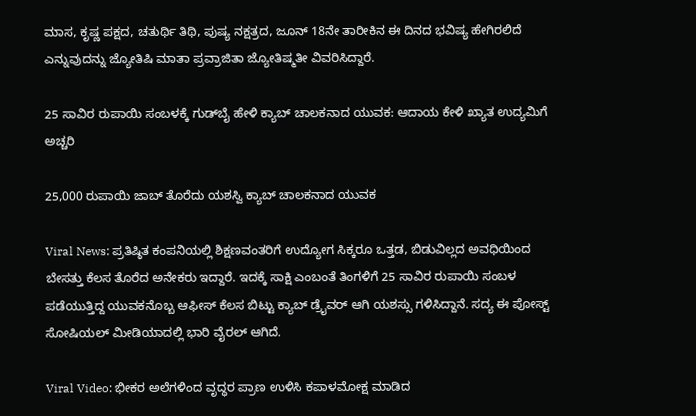ಮಾಸ, ಕೃಷ್ಣ ಪಕ್ಷದ, ಚತುರ್ಥಿ ತಿಥಿ, ಪುಷ್ಯ ನಕ್ಷತ್ರದ, ಜೂನ್ 18ನೇ ತಾರೀಕಿನ ಈ ದಿನದ ಭವಿಷ್ಯ ಹೇಗಿರಲಿದೆ ಎನ್ನುವುದನ್ನು ಜ್ಯೋತಿಷಿ ಮಾತಾ ಪ್ರವ್ರಾಜಿತಾ ಜ್ಯೋತಿಷ್ಮತೀ ವಿವರಿಸಿದ್ದಾರೆ.

25 ಸಾವಿರ ರುಪಾಯಿ ಸಂಬಳಕ್ಕೆ ಗುಡ್‌ಬೈ ಹೇಳಿ ಕ್ಯಾಬ್ ಚಾಲಕನಾದ ಯುವಕ: ಆದಾಯ ಕೇಳಿ ಖ್ಯಾತ ಉದ್ಯಮಿಗೆ ಅಚ್ಚರಿ

25,000 ರುಪಾಯಿ ಜಾಬ್ ತೊರೆದು ಯಶಸ್ವಿ ಕ್ಯಾಬ್ ಚಾಲಕನಾದ ಯುವಕ

Viral News: ಪ್ರತಿಷ್ಠಿತ ಕಂಪನಿಯಲ್ಲಿ ಶಿಕ್ಷಣವಂತರಿಗೆ ಉದ್ಯೋಗ ಸಿಕ್ಕರೂ ಒತ್ತಡ, ಬಿಡುವಿಲ್ಲದ ಅವಧಿಯಿಂದ ಬೇಸತ್ತು ಕೆಲಸ ತೊರೆದ ಅನೇಕರು ಇದ್ದಾರೆ. ಇದಕ್ಕೆ ಸಾಕ್ಷಿ ಎಂಬಂತೆ ತಿಂಗಳಿಗೆ 25 ಸಾವಿರ ರುಪಾಯಿ ಸಂಬಳ ಪಡೆಯುತ್ತಿದ್ದ ಯುವಕನೊಬ್ಬ ಆಫೀಸ್ ಕೆಲಸ ಬಿಟ್ಟು ಕ್ಯಾಬ್ ಡ್ರೈವರ್ ಆಗಿ ಯಶಸ್ಸು ಗಳಿಸಿದ್ದಾನೆ. ಸದ್ಯ ಈ ಪೋಸ್ಟ್ ಸೋಷಿಯಲ್ ಮೀಡಿಯಾದಲ್ಲಿ ಭಾರಿ ವೈರಲ್ ಆಗಿದೆ.

Viral Video: ಭೀಕರ ಅಲೆಗಳಿಂದ ವೃದ್ಧರ ಪ್ರಾಣ ಉಳಿಸಿ ಕಪಾಳಮೋಕ್ಷ ಮಾಡಿದ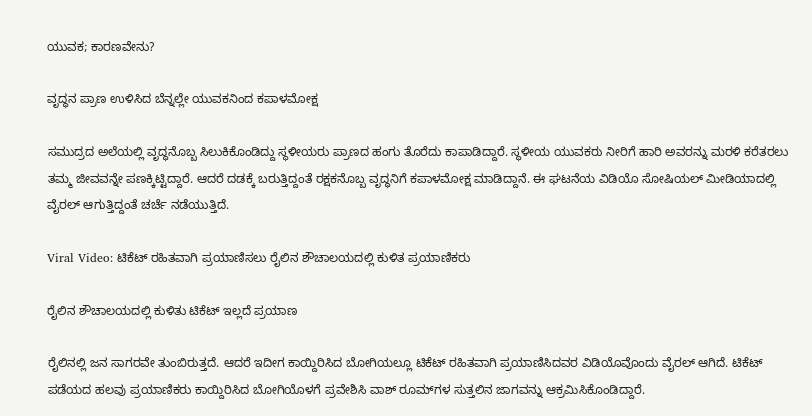ಯುವಕ; ಕಾರಣವೇನು?

ವೃದ್ಧನ ಪ್ರಾಣ ಉಳಿಸಿದ ಬೆನ್ನಲ್ಲೇ ಯುವಕನಿಂದ ಕಪಾಳಮೋಕ್ಷ

ಸಮುದ್ರದ ಅಲೆಯಲ್ಲಿ ವೃದ್ಧನೊಬ್ಬ ಸಿಲುಕಿಕೊಂಡಿದ್ದು ಸ್ಥಳೀಯರು ಪ್ರಾಣದ ಹಂಗು ತೊರೆದು ಕಾಪಾಡಿದ್ದಾರೆ. ಸ್ಥಳೀಯ ಯುವಕರು ನೀರಿಗೆ ಹಾರಿ ಅವರನ್ನು ಮರಳಿ ಕರೆತರಲು ತಮ್ಮ ಜೀವವನ್ನೇ ಪಣಕ್ಕಿಟ್ಟಿದ್ದಾರೆ. ಆದರೆ ದಡಕ್ಕೆ ಬರುತ್ತಿದ್ದಂತೆ ರಕ್ಷಕನೊಬ್ಬ ವೃದ್ಧನಿಗೆ ಕಪಾಳಮೋಕ್ಷ ಮಾಡಿದ್ದಾನೆ. ಈ ಘಟನೆಯ ವಿಡಿಯೊ ಸೋಷಿಯಲ್ ಮೀಡಿಯಾದಲ್ಲಿ ವೈರಲ್ ಆಗುತ್ತಿದ್ದಂತೆ ಚರ್ಚೆ ನಡೆಯುತ್ತಿದೆ.

Viral Video: ಟಿಕೆಟ್ ರಹಿತವಾಗಿ ಪ್ರಯಾಣಿಸಲು ರೈಲಿನ ಶೌಚಾಲಯದಲ್ಲಿ ಕುಳಿತ ಪ್ರಯಾಣಿಕರು

ರೈಲಿನ ಶೌಚಾಲಯದಲ್ಲಿ ಕುಳಿತು ಟಿಕೆಟ್ ಇಲ್ಲದೆ ಪ್ರಯಾಣ

ರೈಲಿನಲ್ಲಿ ಜನ ಸಾಗರವೇ ತುಂಬಿರುತ್ತದೆ. ಆದರೆ ಇದೀಗ ಕಾಯ್ದಿರಿಸಿದ ಬೋಗಿಯಲ್ಲೂ ಟಿಕೆಟ್ ರಹಿತವಾಗಿ ಪ್ರಯಾಣಿಸಿದವರ ವಿಡಿಯೊವೊಂದು ವೈರಲ್ ಆಗಿದೆ. ಟಿಕೆಟ್ ಪಡೆಯದ ಹಲವು ಪ್ರಯಾಣಿಕರು ಕಾಯ್ದಿರಿಸಿದ ಬೋಗಿಯೊಳಗೆ ಪ್ರವೇಶಿಸಿ ವಾಶ್ ರೂಮ್‌ಗಳ ಸುತ್ತಲಿನ ಜಾಗವನ್ನು ಆಕ್ರಮಿಸಿಕೊಂಡಿದ್ದಾರೆ.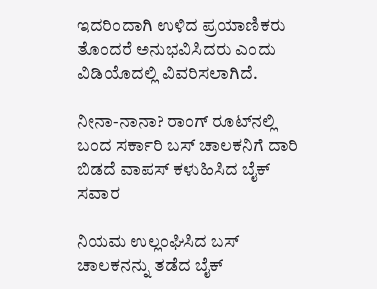ಇದರಿಂದಾಗಿ ಉಳಿದ ಪ್ರಯಾಣಿಕರು ತೊಂದರೆ ಅನುಭವಿಸಿದರು ಎಂದು ವಿಡಿಯೊದಲ್ಲಿ ವಿವರಿಸಲಾಗಿದೆ.

ನೀನಾ-ನಾನಾ? ರಾಂಗ್ ರೂಟ್‌ನಲ್ಲಿ ಬಂದ ಸರ್ಕಾರಿ ಬಸ್‌ ಚಾಲಕನಿಗೆ ದಾರಿ ಬಿಡದೆ ವಾಪಸ್‌ ಕಳುಹಿಸಿದ ಬೈಕ್ ಸವಾರ

ನಿಯಮ ಉಲ್ಲಂಘಿಸಿದ ಬಸ್ ಚಾಲಕನನ್ನು ತಡೆದ ಬೈಕ್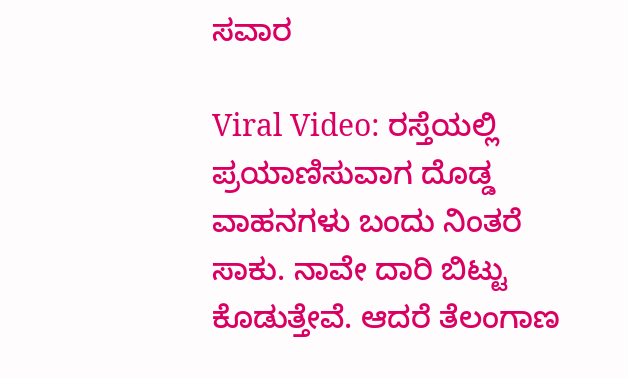ಸವಾರ

Viral Video: ರಸ್ತೆಯಲ್ಲಿ ಪ್ರಯಾಣಿಸುವಾಗ ದೊಡ್ಡ ವಾಹನಗಳು ಬಂದು ನಿಂತರೆ ಸಾಕು. ನಾವೇ ದಾರಿ ಬಿಟ್ಟು ಕೊಡುತ್ತೇವೆ. ಆದರೆ ತೆಲಂಗಾಣ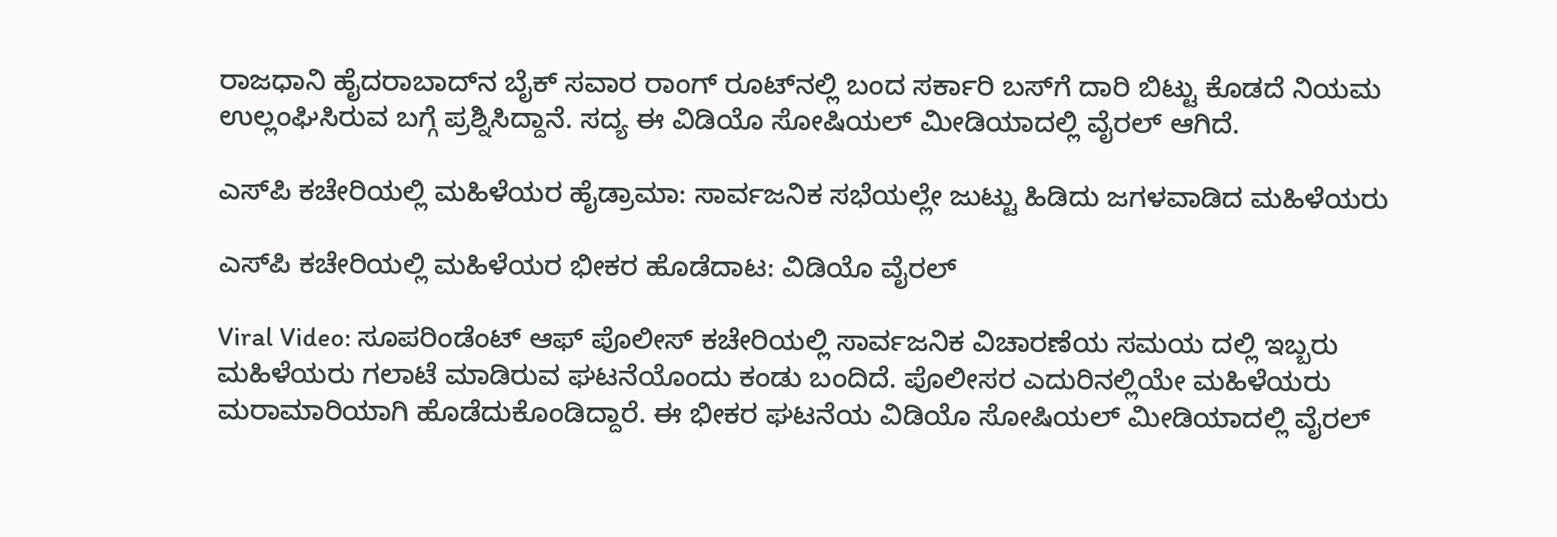ರಾಜಧಾನಿ ಹೈದರಾಬಾದ್‌ನ ಬೈಕ್‌ ಸವಾರ ರಾಂಗ್ ರೂಟ್‌ನಲ್ಲಿ ಬಂದ ಸರ್ಕಾರಿ ಬಸ್‌ಗೆ ದಾರಿ ಬಿಟ್ಟು ಕೊಡದೆ ನಿಯಮ ಉಲ್ಲಂಘಿಸಿರುವ ಬಗ್ಗೆ ಪ್ರಶ್ನಿಸಿದ್ದಾನೆ. ಸದ್ಯ ಈ ವಿಡಿಯೊ ಸೋಷಿಯಲ್ ಮೀಡಿಯಾದಲ್ಲಿ ವೈರಲ್ ಆಗಿದೆ.

ಎಸ್‌ಪಿ ಕಚೇರಿಯಲ್ಲಿ ಮಹಿಳೆಯರ ಹೈಡ್ರಾಮಾ: ಸಾರ್ವಜನಿಕ ಸಭೆಯಲ್ಲೇ ಜುಟ್ಟು ಹಿಡಿದು ಜಗಳವಾಡಿದ ಮಹಿಳೆಯರು

ಎಸ್‌ಪಿ ಕಚೇರಿಯಲ್ಲಿ ಮಹಿಳೆಯರ ಭೀಕರ ಹೊಡೆದಾಟ: ವಿಡಿಯೊ ವೈರಲ್

Viral Video: ಸೂಪರಿಂಡೆಂಟ್ ಆಫ್ ಪೊಲೀಸ್ ಕಚೇರಿಯಲ್ಲಿ ಸಾರ್ವಜನಿಕ ವಿಚಾರಣೆಯ ಸಮಯ ದಲ್ಲಿ ಇಬ್ಬರು ಮಹಿಳೆಯರು ಗಲಾಟೆ ಮಾಡಿರುವ ಘಟನೆಯೊಂದು ಕಂಡು ಬಂದಿದೆ. ಪೊಲೀಸರ ಎದುರಿನಲ್ಲಿಯೇ ಮಹಿಳೆಯರು ಮರಾಮಾರಿಯಾಗಿ ಹೊಡೆದುಕೊಂಡಿದ್ದಾರೆ. ಈ ಭೀಕರ ಘಟನೆಯ ವಿಡಿಯೊ ಸೋಷಿಯಲ್ ಮೀಡಿಯಾದಲ್ಲಿ ವೈರಲ್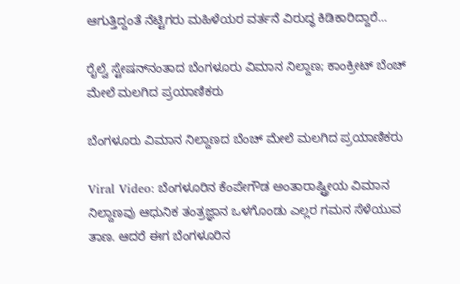ಆಗುತ್ತಿದ್ದಂತೆ ನೆಟ್ಟಿಗರು ಮಹಿಳೆಯರ ವರ್ತನೆ ವಿರುದ್ಧ ಕಿಡಿಕಾರಿದ್ದಾರೆ...

ರೈಲ್ವೆ ಸ್ಟೇಷನ್‌ನಂತಾದ ಬೆಂಗಳೂರು ವಿಮಾನ ನಿಲ್ದಾಣ; ಕಾಂಕ್ರೀಟ್ ಬೆಂಚ್‌ ಮೇಲೆ ಮಲಗಿದ ಪ್ರಯಾಣಿಕರು

ಬೆಂಗಳೂರು ವಿಮಾನ ನಿಲ್ದಾಣದ ಬೆಂಚ್‌ ಮೇಲೆ ಮಲಗಿದ ಪ್ರಯಾಣಿಕರು

Viral Video: ಬೆಂಗಳೂರಿನ ಕೆಂಪೇಗೌಡ ಅಂತಾರಾಷ್ಟ್ರೀಯ ವಿಮಾನ ನಿಲ್ದಾಣವು ಆಧುನಿಕ ತಂತ್ರಜ್ಞಾನ ಒಳಗೊಂಡು ಎಲ್ಲರ ಗಮನ ಸೆಳೆಯುವ ತಾಣ. ಆದರೆ ಈಗ ಬೆಂಗಳೂರಿನ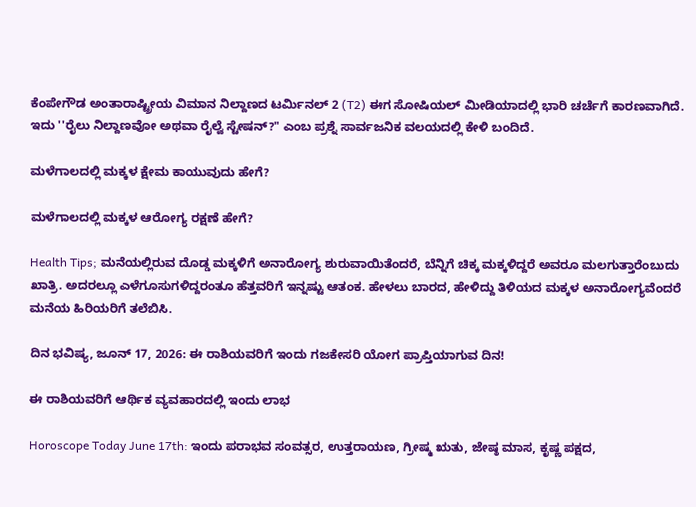ಕೆಂಪೇಗೌಡ ಅಂತಾರಾಷ್ಟ್ರೀಯ ವಿಮಾನ ನಿಲ್ದಾಣದ ಟರ್ಮಿನಲ್ 2 (T2) ಈಗ ಸೋಷಿಯಲ್ ಮೀಡಿಯಾದಲ್ಲಿ ಭಾರಿ ಚರ್ಚೆಗೆ ಕಾರಣವಾಗಿದೆ. ಇದು ''ರೈಲು ನಿಲ್ದಾಣವೋ ಅಥವಾ ರೈಲ್ವೆ ಸ್ಟೇಷನ್?" ಎಂಬ ಪ್ರಶ್ನೆ ಸಾರ್ವಜನಿಕ ವಲಯದಲ್ಲಿ ಕೇಳಿ ಬಂದಿದೆ.

ಮಳೆಗಾಲದಲ್ಲಿ ಮಕ್ಕಳ ಕ್ಷೇಮ ಕಾಯುವುದು ಹೇಗೆ?

ಮಳೆಗಾಲದಲ್ಲಿ ಮಕ್ಕಳ ಆರೋಗ್ಯ ರಕ್ಷಣೆ ಹೇಗೆ?

Health Tips; ಮನೆಯಲ್ಲಿರುವ ದೊಡ್ಡ ಮಕ್ಕಳಿಗೆ ಅನಾರೋಗ್ಯ ಶುರುವಾಯಿತೆಂದರೆ, ಬೆನ್ನಿಗೆ ಚಿಕ್ಕ ಮಕ್ಕಳಿದ್ದರೆ ಅವರೂ ಮಲಗುತ್ತಾರೆಂಬುದು ಖಾತ್ರಿ. ಅದರಲ್ಲೂ ಎಳೆಗೂಸುಗಳಿದ್ದರಂತೂ ಹೆತ್ತವರಿಗೆ ಇನ್ನಷ್ಟು ಆತಂಕ. ಹೇಳಲು ಬಾರದ, ಹೇಳಿದ್ದು ತಿಳಿಯದ ಮಕ್ಕಳ ಅನಾರೋಗ್ಯವೆಂದರೆ ಮನೆಯ ಹಿರಿಯರಿಗೆ ತಲೆಬಿಸಿ.

ದಿನ ಭವಿಷ್ಯ, ಜೂನ್ 17, 2026: ಈ ರಾಶಿಯವರಿಗೆ ಇಂದು ಗಜಕೇಸರಿ ಯೋಗ ಪ್ರಾಪ್ತಿಯಾಗುವ ದಿನ!

ಈ ರಾಶಿಯವರಿಗೆ ಆರ್ಥಿಕ ವ್ಯವಹಾರದಲ್ಲಿ ಇಂದು ಲಾಭ

Horoscope Today June 17th: ಇಂದು ಪರಾಭವ ಸಂವತ್ಸರ, ಉತ್ತರಾಯಣ, ಗ್ರೀಷ್ಮ ಋತು, ಜೇಷ್ಠ ಮಾಸ, ಕೃಷ್ಣ ಪಕ್ಷದ,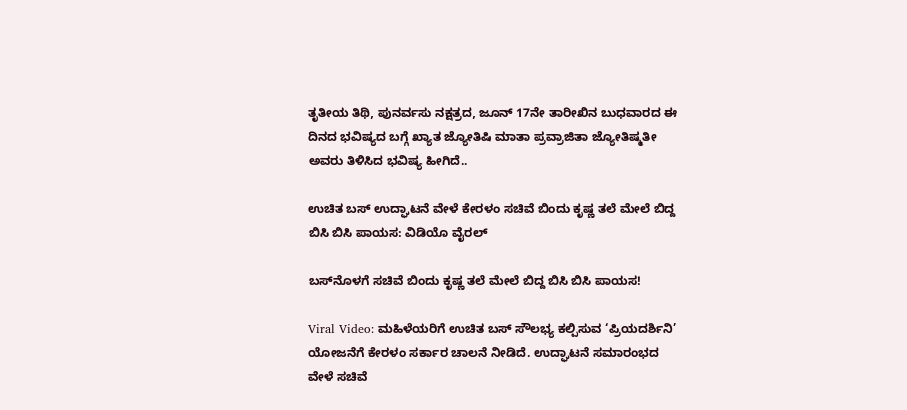ತೃತೀಯ ತಿಥಿ, ಪುನರ್ವಸು ನಕ್ಷತ್ರದ, ಜೂನ್ 17ನೇ ತಾರೀಖಿನ ಬುಧವಾರದ ಈ ದಿನದ ಭವಿಷ್ಯದ ಬಗ್ಗೆ ಖ್ಯಾತ ಜ್ಯೋತಿಷಿ ಮಾತಾ ಪ್ರವ್ರಾಜಿತಾ ಜ್ಯೋತಿಷ್ಮತೀ ಅವರು ತಿಳಿಸಿದ ಭವಿಷ್ಯ ಹೀಗಿದೆ..

ಉಚಿತ ಬಸ್ ಉದ್ಘಾಟನೆ ವೇಳೆ ಕೇರಳಂ ಸಚಿವೆ ಬಿಂದು ಕೃಷ್ಣ ತಲೆ ಮೇಲೆ ಬಿದ್ದ ಬಿಸಿ ಬಿಸಿ ಪಾಯಸ: ವಿಡಿಯೊ ವೈರಲ್

ಬಸ್‌ನೊಳಗೆ ಸಚಿವೆ ಬಿಂದು ಕೃಷ್ಣ ತಲೆ ಮೇಲೆ ಬಿದ್ದ ಬಿಸಿ ಬಿಸಿ ಪಾಯಸ!

Viral Video: ಮಹಿಳೆಯರಿಗೆ ಉಚಿತ ಬಸ್‌ ಸೌಲಭ್ಯ ಕಲ್ಪಿಸುವ ‘ಪ್ರಿಯದರ್ಶಿನಿ’ ಯೋಜನೆಗೆ ಕೇರಳಂ ಸರ್ಕಾರ ಚಾಲನೆ ನೀಡಿದೆ. ಉದ್ಘಾಟನೆ ಸಮಾರಂಭದ ವೇಳೆ ಸಚಿವೆ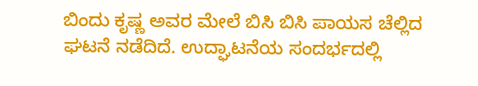ಬಿಂದು ಕೃಷ್ಣ ಅವರ ಮೇಲೆ ಬಿಸಿ ಬಿಸಿ ಪಾಯಸ ಚೆಲ್ಲಿದ ಘಟನೆ ನಡೆದಿದೆ. ಉದ್ಘಾಟನೆಯ ಸಂದರ್ಭದಲ್ಲಿ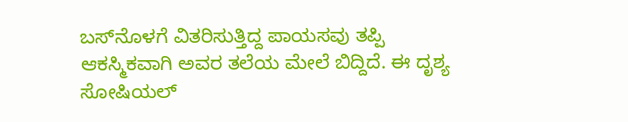ಬಸ್‌ನೊಳಗೆ ವಿತರಿಸುತ್ತಿದ್ದ ಪಾಯಸವು ತಪ್ಪಿ ಆಕಸ್ಮಿಕವಾಗಿ ಅವರ ತಲೆಯ ಮೇಲೆ ಬಿದ್ದಿದೆ. ಈ ದೃಶ್ಯ ಸೋಷಿಯಲ್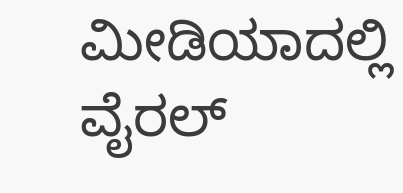ಮೀಡಿಯಾದಲ್ಲಿ ವೈರಲ್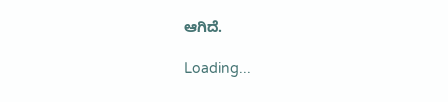ಆಗಿದೆ.

Loading...